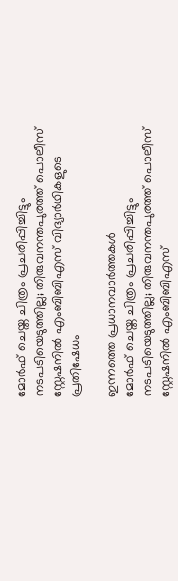മോർഫ് ചെയ്ത ചിത്രം പ്രചരിപ്പിച്ചിട്ടും നടപടിയെടുത്തില്ല; തിരുവനന്തപുരത്ത് പൊലീസ് സ്റ്റേഷനിൽ എംബിബിഎസ് വിദ്യാർഥികളുടെ പ്രതിഷേധം

ഇന്നത്തെ പ്രധാനവാർത്തകൾ
മോർഫ് ചെയ്ത ചിത്രം പ്രചരിപ്പിച്ചിട്ടും നടപടിയെടുത്തില്ല; തിരുവനന്തപുരത്ത് പൊലീസ് സ്റ്റേഷനിൽ എംബിബിഎസ്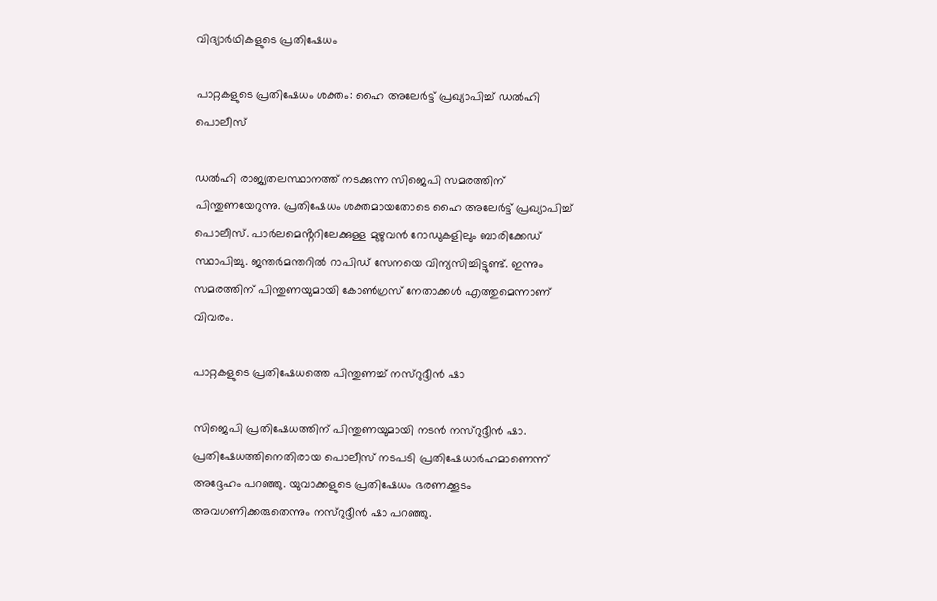വിദ്യാർഥികളുടെ പ്രതിഷേധം

പാറ്റകളുടെ പ്രതിഷേധം ശക്തം: ഹൈ അലേർട്ട് പ്രഖ്യാപിച്ച് ഡൽഹി പൊലീസ്

ഡൽഹി രാജ്യതലസ്ഥാനത്ത് നടക്കുന്ന സിജെപി സമരത്തിന് പിന്തുണയേറുന്നു. പ്രതിഷേധം ശക്തമായതോടെ ഹൈ അലേർട്ട് പ്രഖ്യാപിച്ച് പൊലീസ്. പാർലമെൻ്ററിലേക്കുള്ള മുഴുവൻ റോഡുകളിലും ബാരിക്കേഡ് സ്ഥാപിച്ചു. ജന്തർമന്തറിൽ റാപിഡ് സേനയെ വിന്യസിച്ചിട്ടുണ്ട്. ഇന്നും സമരത്തിന് പിന്തുണയുമായി കോൺഗ്രസ് നേതാക്കൾ എത്തുമെന്നാണ് വിവരം.

പാറ്റകളുടെ പ്രതിഷേധത്തെ പിന്തുണച്ച് നസ്റുദ്ദീൻ ഷാ

സിജെപി പ്രതിഷേധത്തിന് പിന്തുണയുമായി നടൻ നസ്റുദ്ദീൻ ഷാ. പ്രതിഷേധത്തിനെതിരായ പൊലീസ് നടപടി പ്രതിഷേധാർഹമാണെന്ന് അദ്ദേഹം പറഞ്ഞു. യുവാക്കളുടെ പ്രതിഷേധം ഭരണക്കൂടം അവഗണിക്കരുതെന്നും നസ്റുദ്ദീൻ ഷാ പറഞ്ഞു.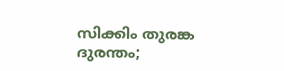സിക്കിം തുരങ്ക ദുരന്തം;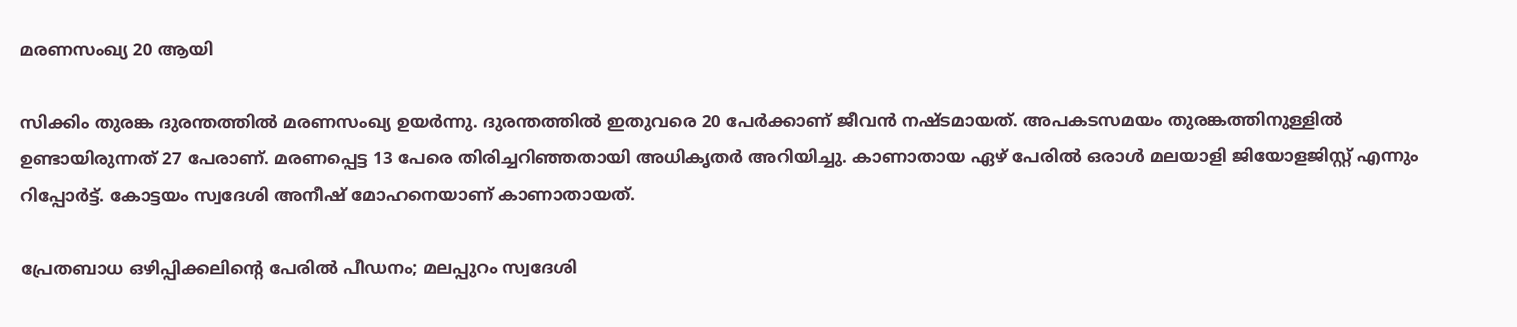മരണസംഖ്യ 20 ആയി

സിക്കിം തുരങ്ക ദുരന്തത്തിൽ മരണസംഖ്യ ഉയർന്നു. ദുരന്തത്തിൽ ഇതുവരെ 20 പേർക്കാണ് ജീവൻ നഷ്ടമായത്. അപകടസമയം തുരങ്കത്തിനുള്ളിൽ ഉണ്ടായിരുന്നത് 27 പേരാണ്. മരണപ്പെട്ട 13 പേരെ തിരിച്ചറിഞ്ഞതായി അധികൃതർ അറിയിച്ചു. കാണാതായ ഏഴ് പേരിൽ ഒരാൾ മലയാളി ജിയോളജിസ്റ്റ് എന്നും റിപ്പോർട്ട്. കോട്ടയം സ്വദേശി അനീഷ് മോഹനെയാണ് കാണാതായത്.

പ്രേതബാധ ഒഴിപ്പിക്കലിൻ്റെ പേരിൽ പീഡനം; മലപ്പുറം സ്വദേശി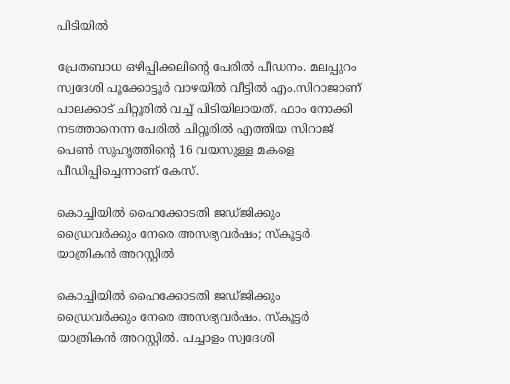പിടിയിൽ

പ്രേതബാധ ഒഴിപ്പിക്കലിൻ്റെ പേരിൽ പീഡനം. മലപ്പുറം സ്വദേശി പൂക്കോട്ടൂർ വാഴയിൽ വീട്ടിൽ എം.സിറാജാണ് പാലക്കാട് ചിറ്റൂരിൽ വച്ച് പിടിയിലായത്. ഫാം നോക്കി നടത്താനെന്ന പേരിൽ ചിറ്റൂരിൽ എത്തിയ സിറാജ് പെൺ സുഹൃത്തിൻ്റെ 16 വയസുള്ള മകളെ പീഡിപ്പിച്ചെന്നാണ് കേസ്.

കൊച്ചിയിൽ ഹൈക്കോടതി ജഡ്ജിക്കും ഡ്രൈവർക്കും നേരെ അസഭ്യവർഷം; സ്കൂട്ടർ യാത്രികൻ അറസ്റ്റിൽ

കൊച്ചിയിൽ ഹൈക്കോടതി ജഡ്ജിക്കും ഡ്രൈവർക്കും നേരെ അസഭ്യവർഷം. സ്കൂട്ടർ യാത്രികൻ അറസ്റ്റിൽ. പച്ചാളം സ്വദേശി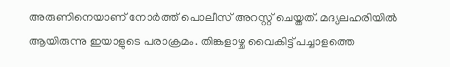അരുണിനെയാണ് നോർത്ത് പൊലീസ് അറസ്റ്റ് ചെയ്തത്. മദ്യലഹരിയിൽ ആയിരുന്നു ഇയാളുടെ പരാക്രമം. തിങ്കളാഴ്ച വൈകിട്ട് പച്ചാളത്തെ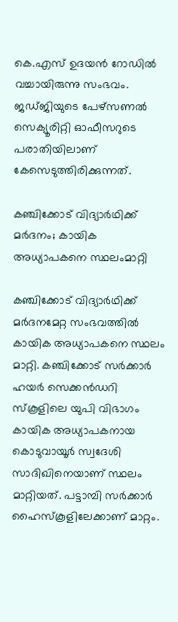കെ.എസ് ഉദയൻ റോഡിൽ വച്ചായിരുന്നു സംഭവം. ജഡ്ജിയുടെ പേഴ്സണൽ സെക്യൂരിറ്റി ഓഫീസറുടെ പരാതിയിലാണ് കേസെടുത്തിരിക്കുന്നത്.

കഞ്ചിക്കോട് വിദ്യാർഥിക്ക് മർദനം; കായിക അധ്യാപകനെ സ്ഥലംമാറ്റി

കഞ്ചിക്കോട് വിദ്യാർഥിക്ക് മർദനമേറ്റ സംഭവത്തിൽ കായിക അധ്യാപകനെ സ്ഥലം മാറ്റി. കഞ്ചിക്കോട് സർക്കാർ ഹയർ സെക്കൻഡറി സ്കൂളിലെ യുപി വിഭാഗം കായിക അധ്യാപകനായ കൊടുവായൂർ സ്വദേശി സാദിഖിനെയാണ് സ്ഥലം മാറ്റിയത്. പട്ടാമ്പി സർക്കാർ ഹൈസ്കൂളിലേക്കാണ് മാറ്റം.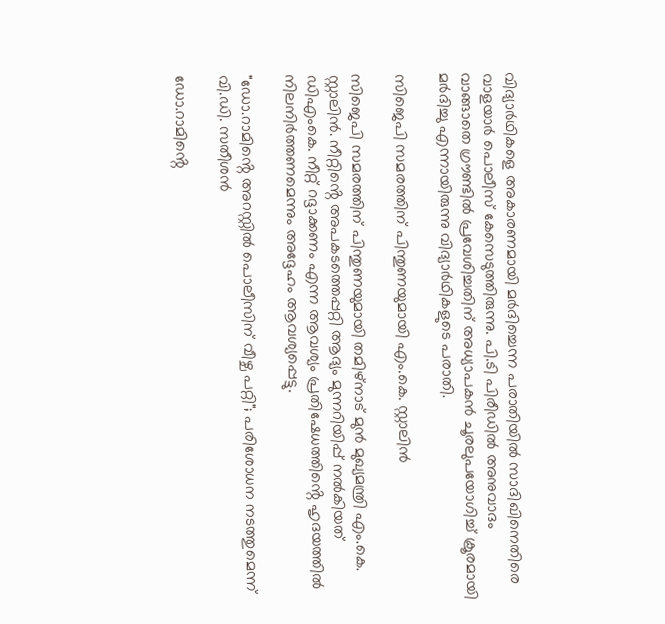വിദ്യാർഥികളെ അകാരണമായി മർദിച്ചെന്ന പരാതിയിൽ സാദിഖിനെതിരെ വാളയാർ പൊലീസ് കേസെടുത്തിരുന്നു. പി.ടി പിരീഡിൽ അനുവാദം വാങ്ങാതെ ഗ്രൗണ്ടിൽ പ്രവേശിച്ചതിന് അധ്യാപകൻ ചൂരലുപയോഗിച്ച് ക്രൂരമായി മർദിച്ചു എന്നായിരുന്നു വിദ്യാർഥികളുടെ പരാതി.

സിജെപി സമരത്തിന് പിന്തുണയുമായി എം.കെ. സ്റ്റാലിൻ

സിജെപി സമരത്തിന് പിന്തുണയുമായി തമിഴ്നാട് മുൻ മുഖ്യമന്ത്രി എം.കെ. സ്റ്റാലിൻ. നീറ്റിൻ്റെ അപകടത്തെപ്പറ്റി ആദ്യം മുന്നറിയിപ്പ് നൽകിയത് ഡിഎംകെ. നീറ്റ് റദ്ദാക്കണം എന്ന ആവശ്യം പ്രതിഷേധത്തിൻ്റെ ഹൃദയത്തിൽ നിലനിർത്തണമെന്നും അദ്ദേഹം ആവശ്യപ്പെട്ടു.

"ഡോ.റാമിൻ്റെ അറസ്റ്റിൽ പൊലീസിന് വീഴ്ച പറ്റി"; പരിശോധന നടത്തുമെന്ന് വി.ഡി. സതീശൻ

ഡോ.റാമിൻ്റെ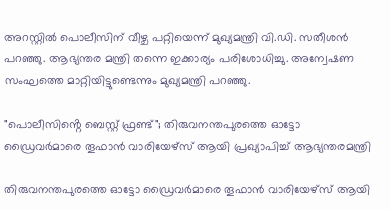അറസ്റ്റിൽ പൊലീസിന് വീഴ്ച പറ്റിയെന്ന് മുഖ്യമന്ത്രി വി.ഡി. സതീശൻ പറഞ്ഞു. ആഭ്യന്തര മന്ത്രി തന്നെ ഇക്കാര്യം പരിശോധിച്ചു. അന്വേഷണ സംഘത്തെ മാറ്റിയിട്ടുണ്ടെന്നും മുഖ്യമന്ത്രി പറഞ്ഞു.

"പൊലീസിൻ്റെ ബെസ്റ്റ് ഫ്രണ്ട്"; തിരുവനന്തപുരത്തെ ഓട്ടോ ഡ്രൈവര്‍മാരെ തൂഫാന്‍ വാരിയേഴ്‌സ് ആയി പ്രഖ്യാപിച്ച് ആഭ്യന്തരമന്ത്രി

തിരുവനന്തപുരത്തെ ഓട്ടോ ഡ്രൈവര്‍മാരെ തൂഫാൻ വാരിയേഴ്സ് ആയി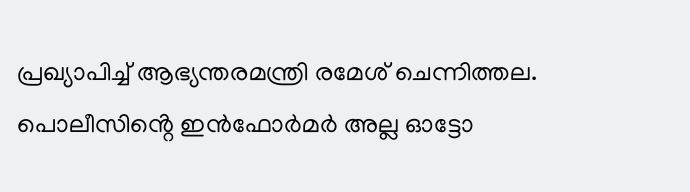പ്രഖ്യാപിച്ച് ആഭ്യന്തരമന്ത്രി രമേശ് ചെന്നിത്തല. പൊലീസിൻ്റെ ഇൻഫോർമർ അല്ല ഓട്ടോ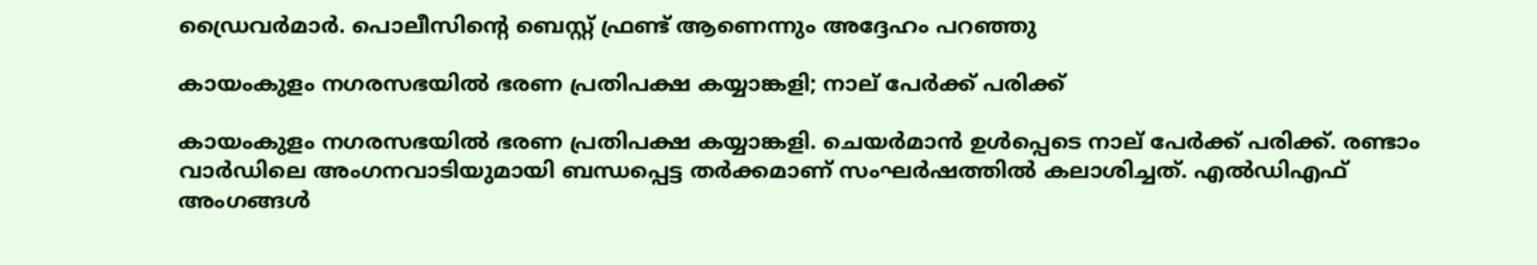ഡ്രൈവർമാർ. പൊലീസിൻ്റെ ബെസ്റ്റ് ഫ്രണ്ട് ആണെന്നും അദ്ദേഹം പറഞ്ഞു

കായംകുളം നഗരസഭയിൽ ഭരണ പ്രതിപക്ഷ കയ്യാങ്കളി; നാല് പേർക്ക് പരിക്ക്

കായംകുളം നഗരസഭയിൽ ഭരണ പ്രതിപക്ഷ കയ്യാങ്കളി. ചെയർമാൻ ഉൾപ്പെടെ നാല് പേർക്ക് പരിക്ക്. രണ്ടാം വാർഡിലെ അംഗനവാടിയുമായി ബന്ധപ്പെട്ട തർക്കമാണ് സംഘർഷത്തിൽ കലാശിച്ചത്. എൽഡിഎഫ് അംഗങ്ങൾ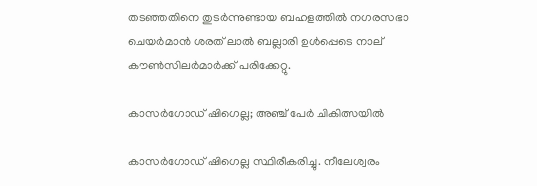തടഞ്ഞതിനെ തുടർന്നുണ്ടായ ബഹളത്തിൽ നഗരസഭാ ചെയർമാൻ ശരത് ലാൽ ബല്ലാരി ഉൾപ്പെടെ നാല് കൗൺസിലർമാർക്ക് പരിക്കേറ്റു.

കാസർഗോഡ് ഷിഗെല്ല; അഞ്ച് പേർ ചികിത്സയിൽ

കാസർഗോഡ് ഷിഗെല്ല സ്ഥിരീകരിച്ചു. നീലേശ്വരം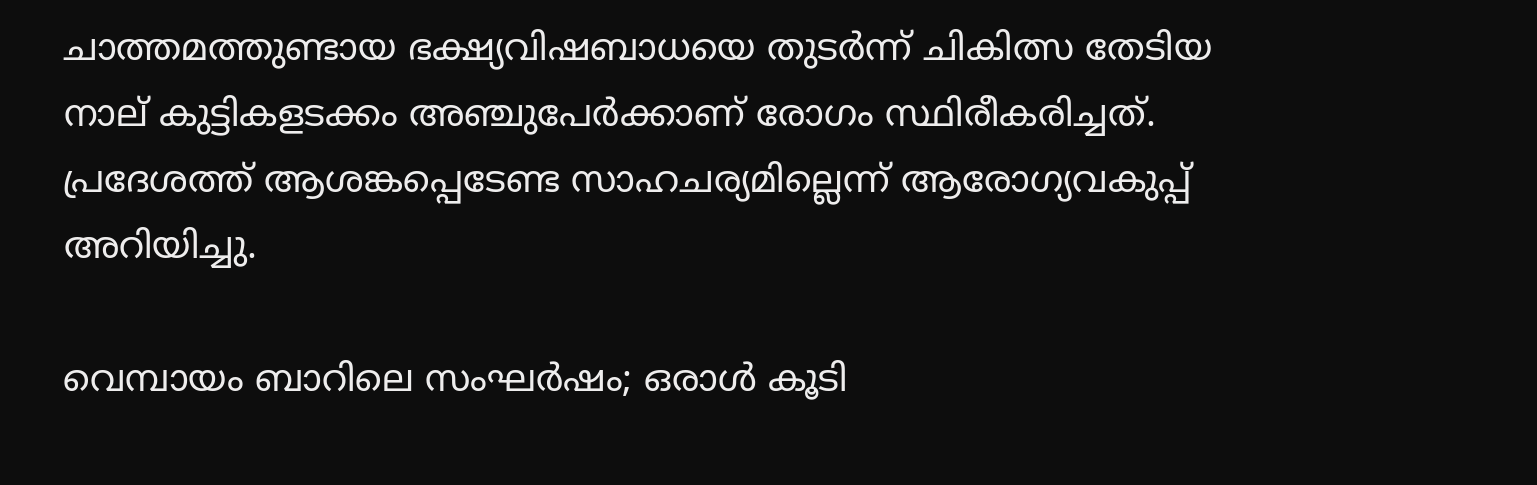ചാത്തമത്തുണ്ടായ ഭക്ഷ്യവിഷബാധയെ തുടര്‍ന്ന് ചികിത്സ തേടിയ നാല് കുട്ടികളടക്കം അഞ്ചുപേർക്കാണ് രോഗം സ്ഥിരീകരിച്ചത്. പ്രദേശത്ത് ആശങ്കപ്പെടേണ്ട സാഹചര്യമില്ലെന്ന് ആരോഗ്യവകുപ്പ് അറിയിച്ചു.

വെമ്പായം ബാറിലെ സംഘർഷം; ഒരാൾ കൂടി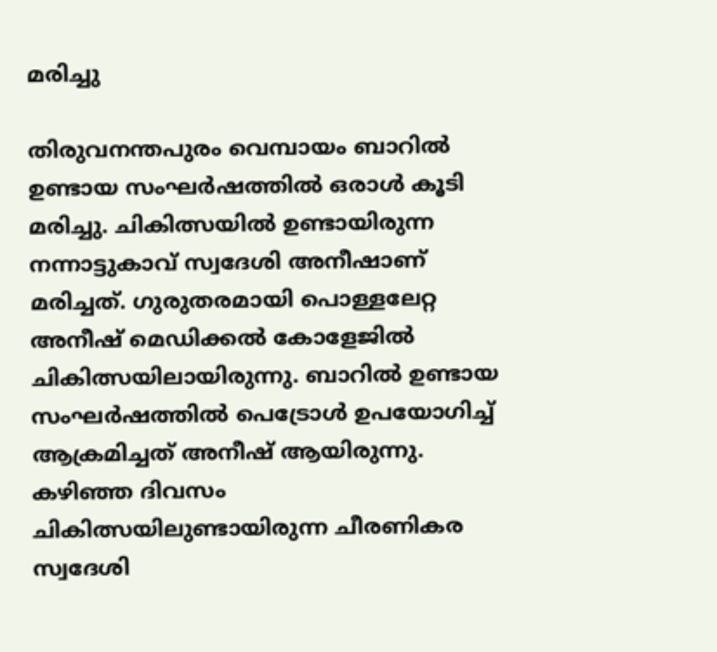മരിച്ചു

തിരുവനന്തപുരം വെമ്പായം ബാറിൽ ഉണ്ടായ സംഘർഷത്തിൽ ഒരാൾ കൂടി മരിച്ചു. ചികിത്സയിൽ ഉണ്ടായിരുന്ന നന്നാട്ടുകാവ് സ്വദേശി അനീഷാണ് മരിച്ചത്. ഗുരുതരമായി പൊള്ളലേറ്റ അനീഷ് മെഡിക്കൽ കോളേജിൽ ചികിത്സയിലായിരുന്നു. ബാറിൽ ഉണ്ടായ സംഘർഷത്തിൽ പെട്രോൾ ഉപയോഗിച്ച് ആക്രമിച്ചത് അനീഷ് ആയിരുന്നു. കഴിഞ്ഞ ദിവസം ചികിത്സയിലുണ്ടായിരുന്ന ചീരണികര സ്വദേശി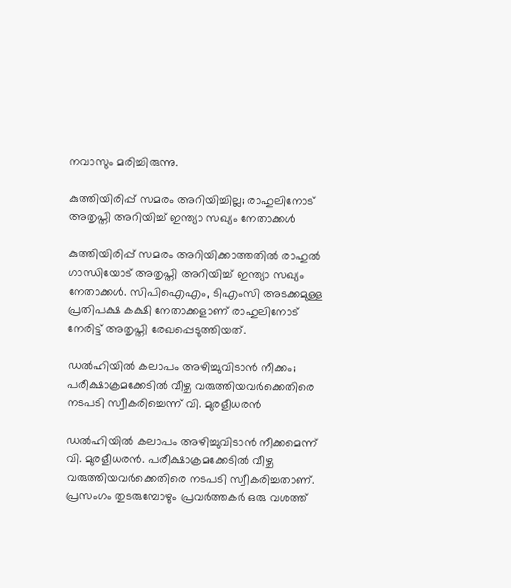നവാസും മരിച്ചിരുന്നു.

കുത്തിയിരിപ്പ് സമരം അറിയിച്ചില്ല; രാഹുലിനോട് അതൃപ്തി അറിയിച്ച് ഇന്ത്യാ സഖ്യം നേതാക്കൾ

കുത്തിയിരിപ്പ് സമരം അറിയിക്കാത്തതിൽ രാഹുൽ ഗാന്ധിയോട് അതൃപ്തി അറിയിച്ച് ഇന്ത്യാ സഖ്യം നേതാക്കൾ. സിപിഐഎം, ടിഎംസി അടക്കമുള്ള പ്രതിപക്ഷ കക്ഷി നേതാക്കളാണ് രാഹുലിനോട് നേരിട്ട് അതൃപ്തി രേഖപ്പെടുത്തിയത്.

ഡൽഹിയിൽ കലാപം അഴിച്ചുവിടാൻ നീക്കം; പരീക്ഷാക്രമക്കേടിൽ വീഴ്ച വരുത്തിയവർക്കെതിരെ നടപടി സ്വീകരിച്ചെന്ന് വി. മുരളീധരൻ

ഡൽഹിയിൽ കലാപം അഴിച്ചുവിടാൻ നീക്കമെന്ന് വി. മുരളീധരൻ. പരീക്ഷാക്രമക്കേടിൽ വീഴ്ച വരുത്തിയവർക്കെതിരെ നടപടി സ്വീകരിച്ചതാണ്. പ്രസംഗം തുടരുമ്പോഴും പ്രവർത്തകർ ഒരു വശത്ത്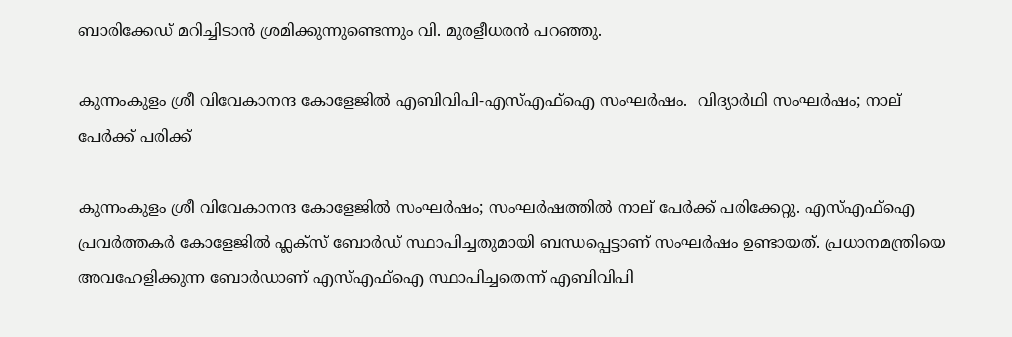ബാരിക്കേഡ് മറിച്ചിടാൻ ശ്രമിക്കുന്നുണ്ടെന്നും വി. മുരളീധരൻ പറഞ്ഞു.

കുന്നംകുളം ശ്രീ വിവേകാനന്ദ കോളേജിൽ എബിവിപി-എസ്എഫ്ഐ സംഘർഷം.  വിദ്യാർഥി സംഘർഷം; നാല് പേർക്ക് പരിക്ക്

കുന്നംകുളം ശ്രീ വിവേകാനന്ദ കോളേജിൽ സംഘർഷം; സംഘർഷത്തിൽ നാല് പേർക്ക് പരിക്കേറ്റു. എസ്എഫ്ഐ പ്രവർത്തകർ കോളേജിൽ ഫ്ലക്സ് ബോർഡ് സ്ഥാപിച്ചതുമായി ബന്ധപ്പെട്ടാണ് സംഘർഷം ഉണ്ടായത്. പ്രധാനമന്ത്രിയെ അവഹേളിക്കുന്ന ബോർഡാണ് എസ്എഫ്ഐ സ്ഥാപിച്ചതെന്ന് എബിവിപി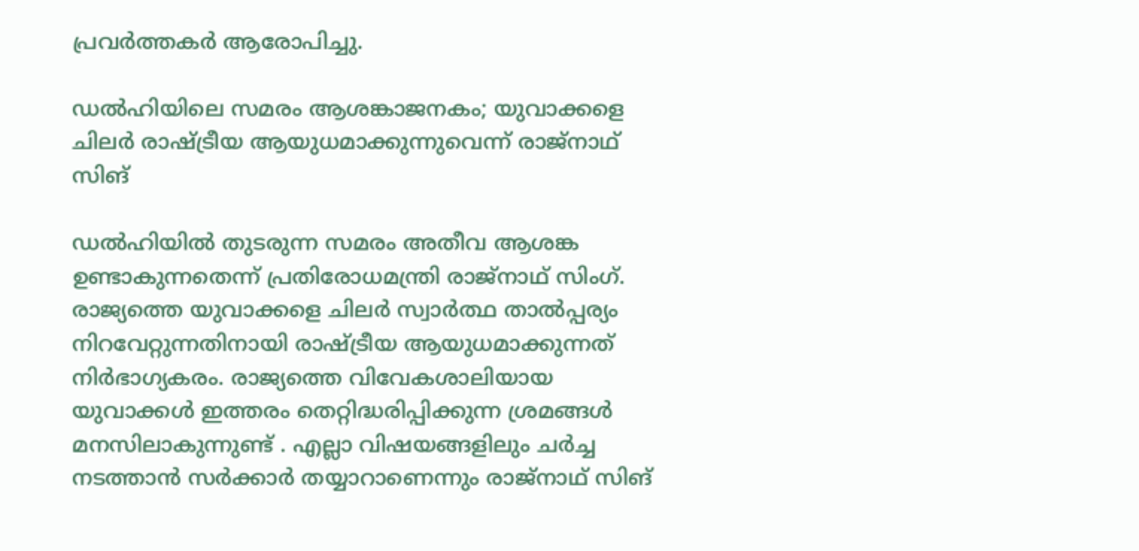പ്രവർത്തകർ ആരോപിച്ചു.

ഡൽഹിയിലെ സമരം ആശങ്കാജനകം; യുവാക്കളെ ചിലർ രാഷ്ട്രീയ ആയുധമാക്കുന്നുവെന്ന് രാജ്‌നാഥ് സിങ്

ഡൽഹിയിൽ തുടരുന്ന സമരം അതീവ ആശങ്ക ഉണ്ടാകുന്നതെന്ന് പ്രതിരോധമന്ത്രി രാജ്നാഥ് സിംഗ്. രാജ്യത്തെ യുവാക്കളെ ചിലർ സ്വാർത്ഥ താൽപ്പര്യം നിറവേറ്റുന്നതിനായി രാഷ്ട്രീയ ആയുധമാക്കുന്നത് നിർഭാഗ്യകരം. രാജ്യത്തെ വിവേകശാലിയായ യുവാക്കൾ ഇത്തരം തെറ്റിദ്ധരിപ്പിക്കുന്ന ശ്രമങ്ങൾ മനസിലാകുന്നുണ്ട് . എല്ലാ വിഷയങ്ങളിലും ചർച്ച നടത്താൻ സർക്കാർ തയ്യാറാണെന്നും രാജ്‌നാഥ് സിങ്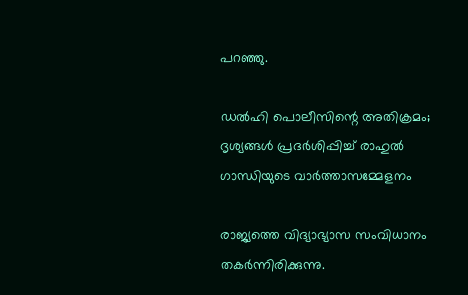പറഞ്ഞു.

ഡല്‍ഹി പൊലീസിന്റെ അതിക്രമം; ദൃശ്യങ്ങള്‍ പ്രദര്‍ശിപ്പിച്ച് രാഹുല്‍ ഗാന്ധിയുടെ വാര്‍ത്താസമ്മേളനം

രാജ്യത്തെ വിദ്യാഭ്യാസ സംവിധാനം തകര്‍ന്നിരിക്കുന്നു.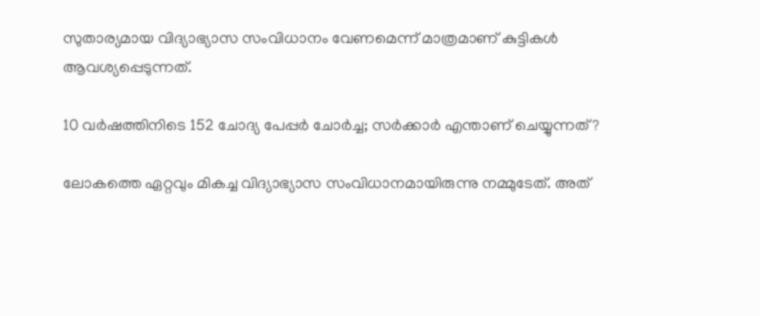സുതാര്യമായ വിദ്യാഭ്യാസ സംവിധാനം വേണമെന്ന് മാത്രമാണ് കുട്ടികൾ ആവശ്യപ്പെടുന്നത്.

10 വര്‍ഷത്തിനിടെ 152 ചോദ്യ പേപ്പര്‍ ചോര്‍ച്ച; സര്‍ക്കാര്‍ എന്താണ് ചെയ്യുന്നത്?

ലോകത്തെ ഏറ്റവും മികച്ച വിദ്യാഭ്യാസ സംവിധാനമായിരുന്നു നമ്മുടേത്. അത്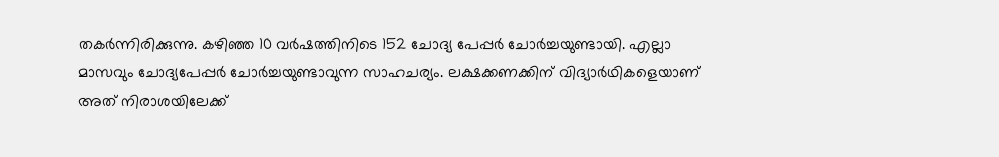തകര്‍ന്നിരിക്കുന്നു. കഴിഞ്ഞ 10 വര്‍ഷത്തിനിടെ 152 ചോദ്യ പേപ്പർ ചോർച്ചയുണ്ടായി. എല്ലാ മാസവും ചോദ്യപേപ്പര്‍ ചോര്‍ച്ചയുണ്ടാവുന്ന സാഹചര്യം. ലക്ഷക്കണക്കിന് വിദ്യാര്‍ഥികളെയാണ് അത് നിരാശയിലേക്ക്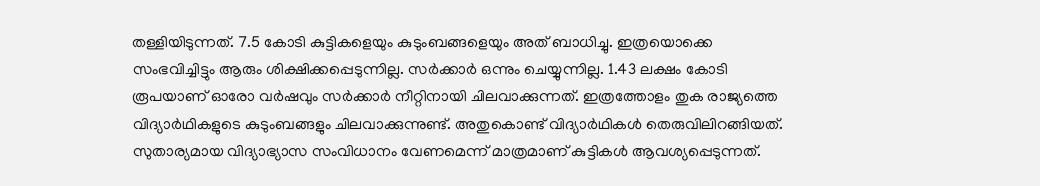തള്ളിയിടുന്നത്. 7.5 കോടി കുട്ടികളെയും കുടുംബങ്ങളെയും അത് ബാധിച്ചു. ഇത്രയൊക്കെ സംഭവിച്ചിട്ടും ആരും ശിക്ഷിക്കപ്പെടുന്നില്ല. സര്‍ക്കാര്‍ ഒന്നും ചെയ്യുന്നില്ല. 1.43 ലക്ഷം കോടി രൂപയാണ് ഓരോ വർഷവും സർക്കാർ നീറ്റിനായി ചിലവാക്കുന്നത്. ഇത്രത്തോളം തുക രാജ്യത്തെ വിദ്യാര്‍ഥികളുടെ കുടുംബങ്ങളും ചിലവാക്കുന്നുണ്ട്. അതുകൊണ്ട് വിദ്യാര്‍ഥികള്‍ തെരുവിലിറങ്ങിയത്. സുതാര്യമായ വിദ്യാഭ്യാസ സംവിധാനം വേണമെന്ന് മാത്രമാണ് കുട്ടികൾ ആവശ്യപ്പെടുന്നത്.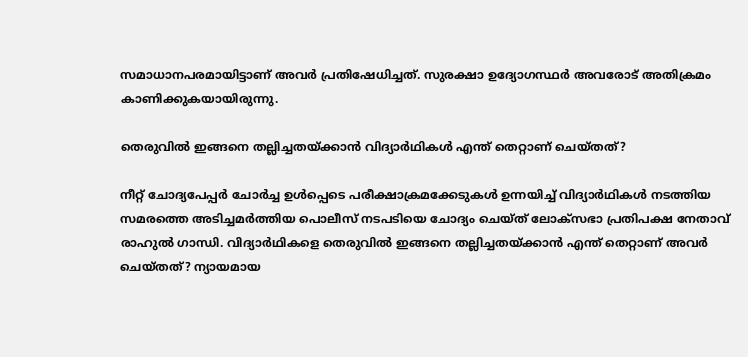സമാധാനപരമായിട്ടാണ് അവര്‍ പ്രതിഷേധിച്ചത്. സുരക്ഷാ ഉദ്യോഗസ്ഥര്‍ അവരോട് അതിക്രമം കാണിക്കുകയായിരുന്നു.

തെരുവില്‍ ഇങ്ങനെ തല്ലിച്ചതയ്ക്കാന്‍ വിദ്യാര്‍ഥികള്‍ എന്ത് തെറ്റാണ് ചെയ്തത്?

നീറ്റ് ചോദ്യപേപ്പര്‍ ചോര്‍ച്ച ഉള്‍പ്പെടെ പരീക്ഷാക്രമക്കേടുകള്‍ ഉന്നയിച്ച് വിദ്യാര്‍ഥികള്‍ നടത്തിയ സമരത്തെ അടിച്ചമര്‍ത്തിയ പൊലീസ് നടപടിയെ ചോദ്യം ചെയ്ത് ലോക്‌സഭാ പ്രതിപക്ഷ നേതാവ് രാഹുല്‍ ഗാന്ധി. വിദ്യാര്‍ഥികളെ തെരുവില്‍ ഇങ്ങനെ തല്ലിച്ചതയ്ക്കാന്‍ എന്ത് തെറ്റാണ് അവര്‍ ചെയ്തത്? ന്യായമായ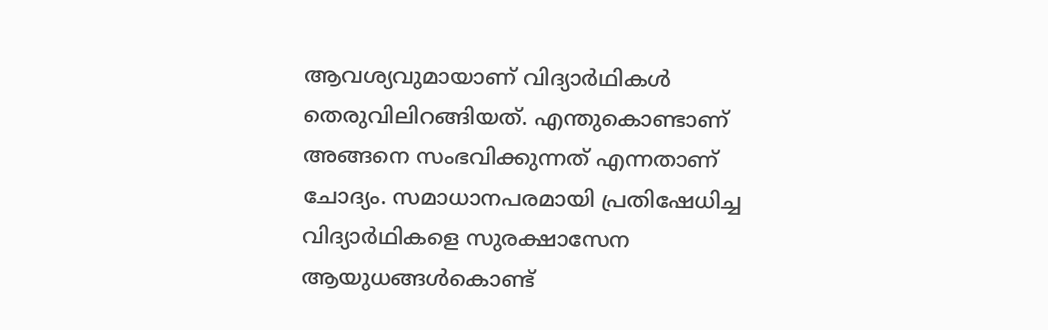ആവശ്യവുമായാണ് വിദ്യാര്‍ഥികള്‍ തെരുവിലിറങ്ങിയത്. എന്തുകൊണ്ടാണ് അങ്ങനെ സംഭവിക്കുന്നത് എന്നതാണ് ചോദ്യം. സമാധാനപരമായി പ്രതിഷേധിച്ച വിദ്യാര്‍ഥികളെ സുരക്ഷാസേന ആയുധങ്ങള്‍കൊണ്ട്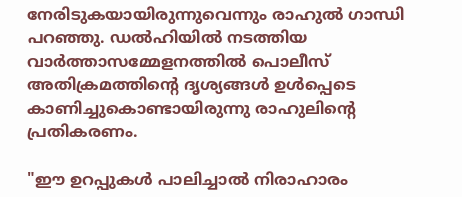നേരിടുകയായിരുന്നുവെന്നും രാഹുല്‍ ഗാന്ധി പറഞ്ഞു. ഡല്‍ഹിയില്‍ നടത്തിയ വാര്‍ത്താസമ്മേളനത്തില്‍ പൊലീസ് അതിക്രമത്തിന്റെ ദൃശ്യങ്ങള്‍ ഉള്‍പ്പെടെ കാണിച്ചുകൊണ്ടായിരുന്നു രാഹുലിന്റെ പ്രതികരണം.

"ഈ ഉറപ്പുകള്‍ പാലിച്ചാല്‍ നിരാഹാരം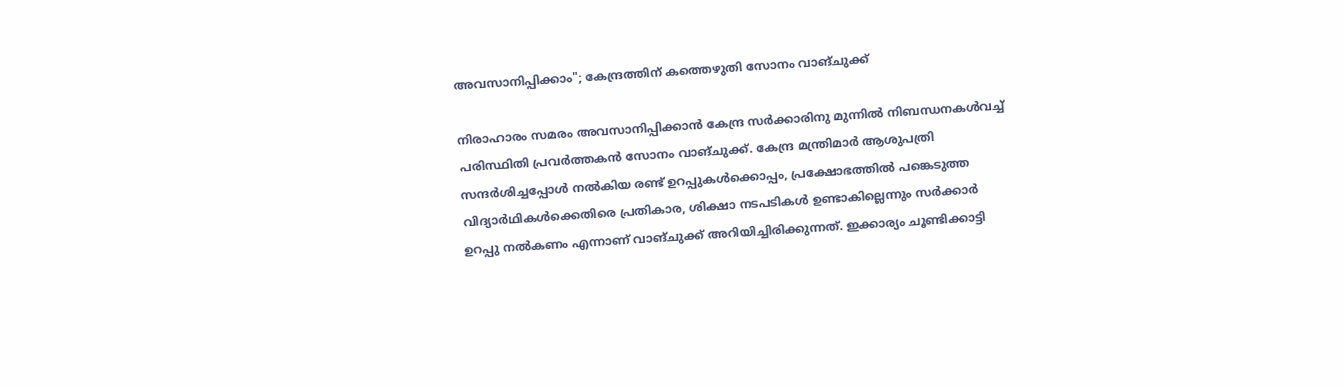അവസാനിപ്പിക്കാം"; കേന്ദ്രത്തിന് കത്തെഴുതി സോനം വാങ്ചുക്ക്

നിരാഹാരം സമരം അവസാനിപ്പിക്കാന്‍ കേന്ദ്ര സര്‍ക്കാരിനു മുന്നില്‍ നിബന്ധനകള്‍വച്ച് പരിസ്ഥിതി പ്രവര്‍ത്തകന്‍ സോനം വാങ്ചുക്ക്. കേന്ദ്ര മന്ത്രിമാര്‍ ആശുപത്രി സന്ദര്‍ശിച്ചപ്പോള്‍ നല്‍കിയ രണ്ട് ഉറപ്പുകള്‍ക്കൊപ്പം, പ്രക്ഷോഭത്തില്‍ പങ്കെടുത്ത വിദ്യാര്‍ഥികള്‍ക്കെതിരെ പ്രതികാര, ശിക്ഷാ നടപടികള്‍ ഉണ്ടാകില്ലെന്നും സര്‍ക്കാര്‍ ഉറപ്പു നല്‍കണം എന്നാണ് വാങ്ചുക്ക് അറിയിച്ചിരിക്കുന്നത്. ഇക്കാര്യം ചൂണ്ടിക്കാട്ടി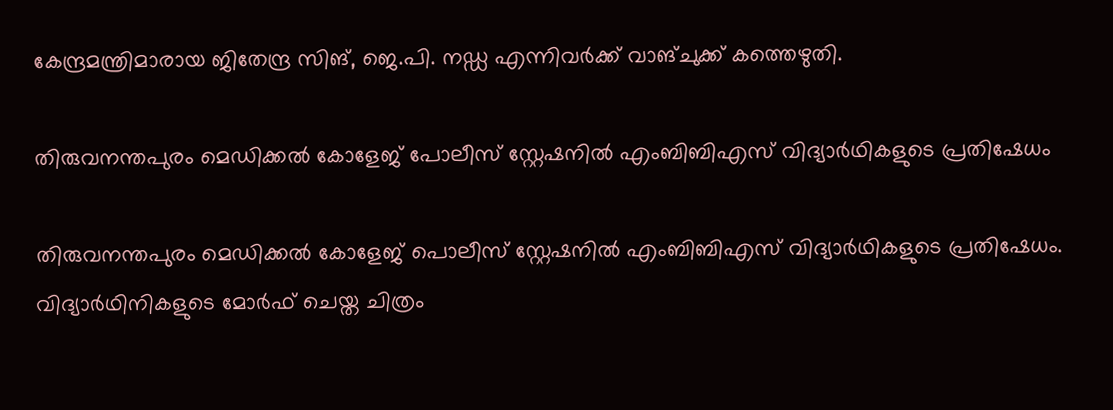കേന്ദ്രമന്ത്രിമാരായ ജിതേന്ദ്ര സിങ്, ജെ.പി. നഡ്ഡ എന്നിവര്‍ക്ക് വാങ്ചുക്ക് കത്തെഴുതി.

തിരുവനന്തപുരം മെഡിക്കൽ കോളേജ് പോലീസ് സ്റ്റേഷനിൽ എംബിബിഎസ് വിദ്യാർഥികളുടെ പ്രതിഷേധം

തിരുവനന്തപുരം മെഡിക്കൽ കോളേജ് പൊലീസ് സ്റ്റേഷനിൽ എംബിബിഎസ് വിദ്യാർഥികളുടെ പ്രതിഷേധം. വിദ്യാർഥിനികളുടെ മോർഫ് ചെയ്ത ചിത്രം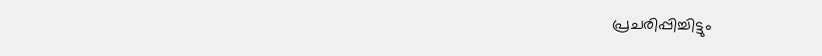പ്രചരിപ്പിച്ചിട്ടും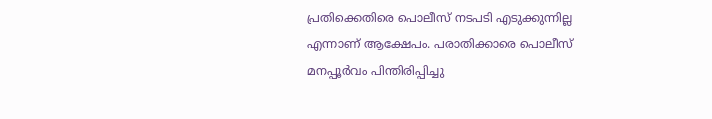പ്രതിക്കെതിരെ പൊലീസ് നടപടി എടുക്കുന്നില്ല എന്നാണ് ആക്ഷേപം. പരാതിക്കാരെ പൊലീസ് മനപ്പൂർവം പിന്തിരിപ്പിച്ചു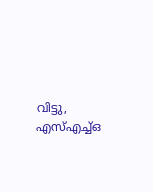വിട്ടു, എസ്എച്ച്ഒ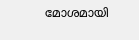മോശമായി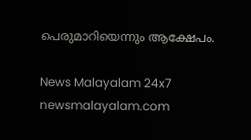പെരുമാറിയെന്നും ആക്ഷേപം.

News Malayalam 24x7
newsmalayalam.com